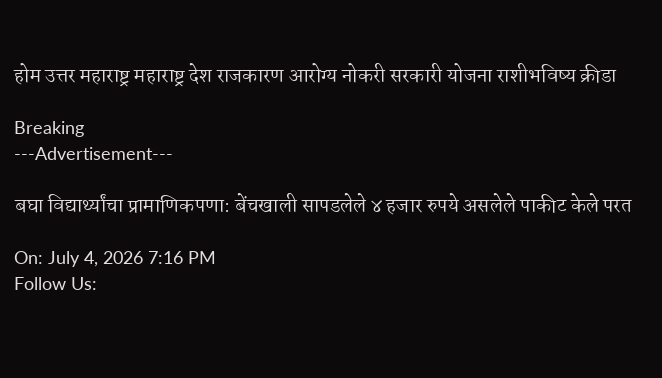होम उत्तर महाराष्ट्र महाराष्ट्र देश राजकारण आरोग्य नोकरी सरकारी योजना राशीभविष्य क्रीडा

Breaking
---Advertisement---

बघा विद्यार्थ्यांचा प्रामाणिकपणा: बेंचखाली सापडलेले ४ हजार रुपये असलेले पाकीट केले परत

On: July 4, 2026 7:16 PM
Follow Us: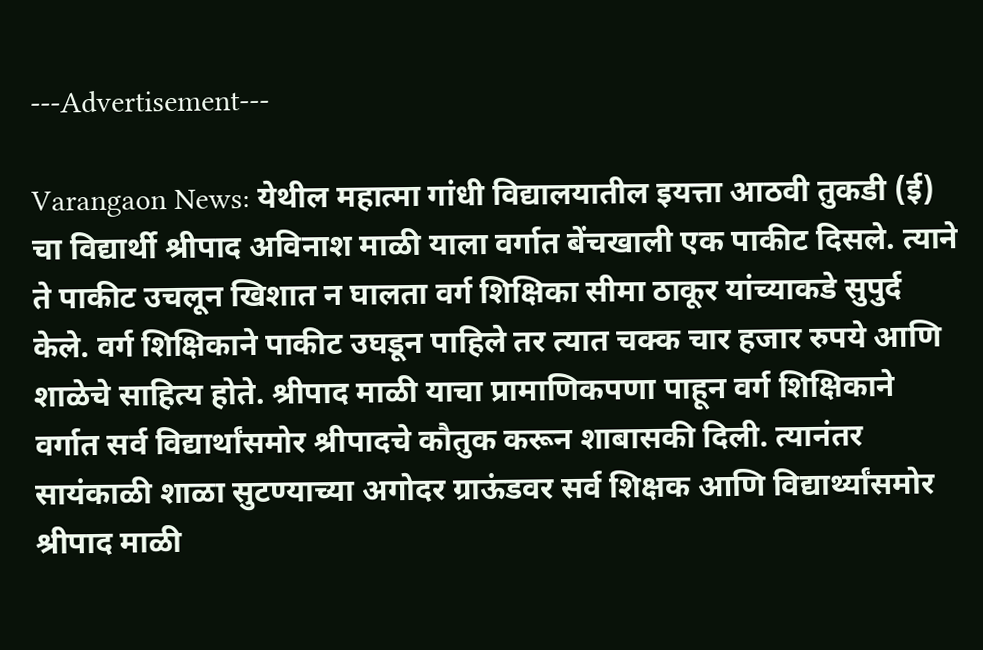---Advertisement---

Varangaon News: येथील महात्मा गांधी विद्यालयातील इयत्ता आठवी तुकडी (ई) चा विद्यार्थी श्रीपाद अविनाश माळी याला वर्गात बेंचखाली एक पाकीट दिसले. त्याने ते पाकीट उचलून खिशात न घालता वर्ग शिक्षिका सीमा ठाकूर यांच्याकडे सुपुर्द केले. वर्ग शिक्षिकाने पाकीट उघडून पाहिले तर त्यात चक्क चार हजार रुपये आणि शाळेचे साहित्य होते. श्रीपाद माळी याचा प्रामाणिकपणा पाहून वर्ग शिक्षिकाने वर्गात सर्व विद्यार्थांसमोर श्रीपादचे कौतुक करून शाबासकी दिली. त्यानंतर सायंकाळी शाळा सुटण्याच्या अगोदर ग्राऊंडवर सर्व शिक्षक आणि विद्यार्थ्यांसमोर श्रीपाद माळी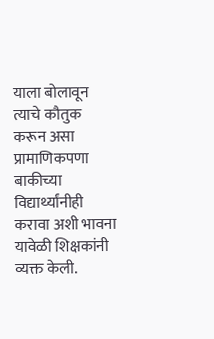याला बोलावून त्याचे कौतुक करून असा प्रामाणिकपणा बाकीच्या विद्यार्थ्यांनीही करावा अशी भावना यावेळी शिक्षकांनी व्यक्त केली.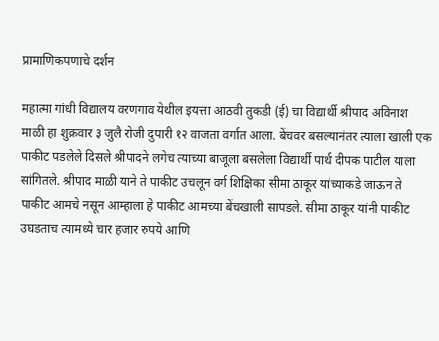प्रामाणिकपणाचे दर्शन

महात्मा गांधी विद्यालय वरणगाव येथील इयत्ता आठवी तुकडी (ई) चा विद्यार्थी श्रीपाद अविनाश माळी हा शुक्रवार ३ जुलै रोजी दुपारी १२ वाजता वर्गात आला. बेंचवर बसल्यानंतर त्याला खाली एक पाकीट पडलेले दिसले श्रीपादने लगेच त्याच्या बाजूला बसलेला विद्यार्थी पार्थ दीपक पाटील याला सांगितले. श्रीपाद माळी याने ते पाकीट उचलून वर्ग शिक्षिका सीमा ठाकूर यांच्याकडे जाऊन ते पाकीट आमचे नसून आम्हाला हे पाकीट आमच्या बेंचखाली सापडले. सीमा ठाकूर यांनी पाकीट उघडताच त्यामध्ये चार हजार रुपये आणि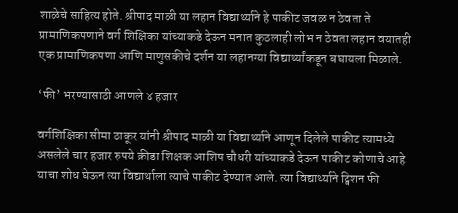शाळेचे साहित्य होते. श्रीपाद माळी या लहान विद्यार्थ्याने हे पाकीट जवळ न ठेवता ते प्रामाणिकपणाने वर्ग शिक्षिका यांच्याकडे देऊन मनात कुठलाही लोभ न ठेवता लहान वयातही एक प्रामाणिकपणा आणि माणुसकीचे दर्शन या लहानग्या विद्यार्थ्यांकडून बघायला मिळाले.

‘फी’ भरण्यासाठी आणले ४ हजार

वर्गशिक्षिका सीमा ठाकूर यांनी श्रीपाद माळी या विद्यार्थ्याने आणून दिलेले पाकीट त्यामध्ये असलेले चार हजार रुपये क्रीडा शिक्षक आशिष चौधरी यांच्याकडे देऊन पाकीट कोणाचे आहे याचा शोध घेऊन त्या विद्यार्थाला त्याचे पाकीट देण्यात आले. त्या विद्यार्थ्याने ट्विशन फी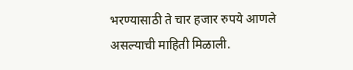भरण्यासाठी ते चार हजार रुपये आणले असल्याची माहिती मिळाली.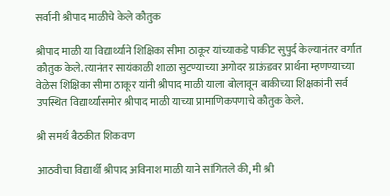सर्वानी श्रीपाद माळीचे केले कौतुक

श्रीपाद माळी या विद्यार्थ्याने शिक्षिका सीमा ठाकूर यांच्याकडे पाकीट सुपुर्द केल्यानंतर वर्गात कौतुक केले. त्यानंतर सायंकाळी शाळा सुटण्याच्या अगोदर ग्राऊंडवर प्रार्थना म्हणण्याच्या वेळेस शिक्षिका सीमा ठाकूर यांनी श्रीपाद माळी याला बोलावून बाकीच्या शिक्षकांनी सर्व उपस्थित विद्यार्थ्यांसमोर श्रीपाद माळी याच्या प्रामाणिकपणाचे कौतुक केले.

श्री समर्थ बैठकीत शिकवण

आठवीचा विद्यार्थी श्रीपाद अविनाश माळी याने सांगितले की, मी श्री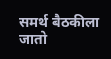समर्थ बैठकीला जातो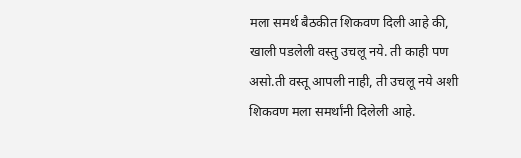मला समर्थ बैठकीत शिकवण दिली आहे की, खाली पडलेली वस्तु उचलू नये. ती काही पण असो.ती वस्तू आपली नाही, ती उचलू नये अशी शिकवण मला समर्थांनी दिलेली आहे.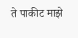ते पाकीट माझे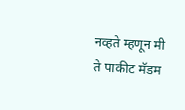नव्हते म्हणून मी ते पाकीट मॅडम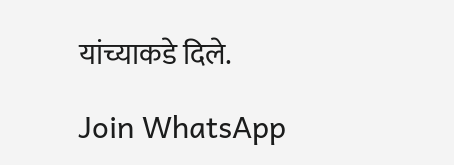यांच्याकडे दिले.

Join WhatsApp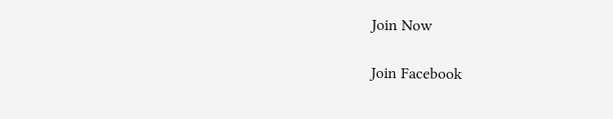Join Now

Join Facebook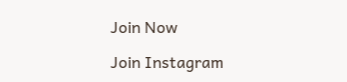Join Now

Join Instagram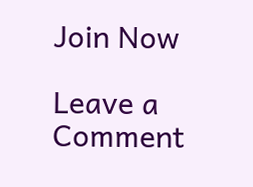Join Now

Leave a Comment